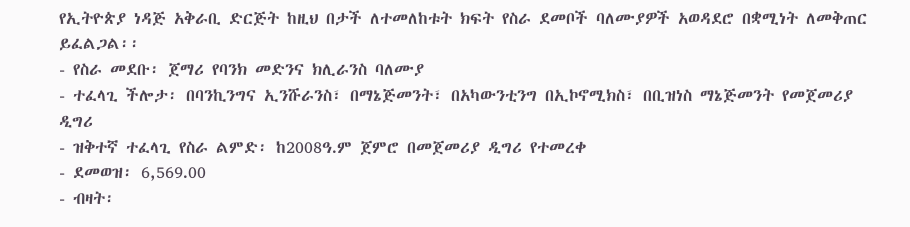የኢትዮጵያ ነዳጅ አቅራቢ ድርጅት ከዚህ በታች ለተመለከቱት ክፍት የስራ ደመቦች ባለሙያዎች አወዳደሮ በቋሚነት ለመቅጠር ይፈልጋል፡፡
- የስራ መደቡ፡ ጀማሪ የባንክ መድንና ክሊራንስ ባለሙያ
- ተፈላጊ ችሎታ፡ በባንኪንግና ኢንሹራንስ፣ በማኔጅመንት፣ በአካውንቲንግ በኢኮኖሚክስ፣ በቢዝነስ ማኔጅመንት የመጀመሪያ ዲግሪ
- ዝቅተኛ ተፈላጊ የስራ ልምድ፡ ከ2008ዓ.ም ጀምሮ በመጀመሪያ ዲግሪ የተመረቀ
- ደመወዝ፡ 6,569.00
- ብዛት፡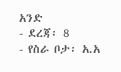አንድ
- ደረጃ፡ 8
- የስራ ቦታ፡ አ.አ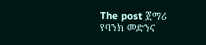The post ጀማሪ የባንክ መድንና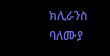ክሊራንስ ባለሙያ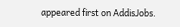appeared first on AddisJobs.